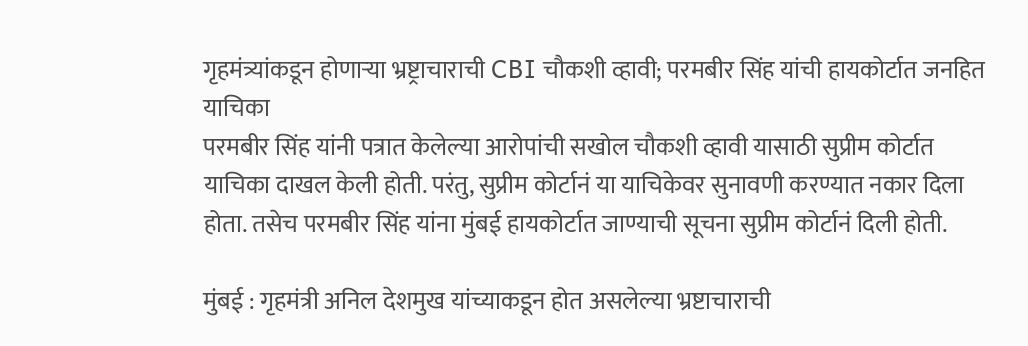गृहमंत्र्यांकडून होणाऱ्या भ्रष्ट्राचाराची CBI चौकशी व्हावी; परमबीर सिंह यांची हायकोर्टात जनहित याचिका
परमबीर सिंह यांनी पत्रात केलेल्या आरोपांची सखोल चौकशी व्हावी यासाठी सुप्रीम कोर्टात याचिका दाखल केली होती. परंतु, सुप्रीम कोर्टानं या याचिकेवर सुनावणी करण्यात नकार दिला होता. तसेच परमबीर सिंह यांना मुंबई हायकोर्टात जाण्याची सूचना सुप्रीम कोर्टानं दिली होती.

मुंबई : गृहमंत्री अनिल देशमुख यांच्याकडून होत असलेल्या भ्रष्टाचाराची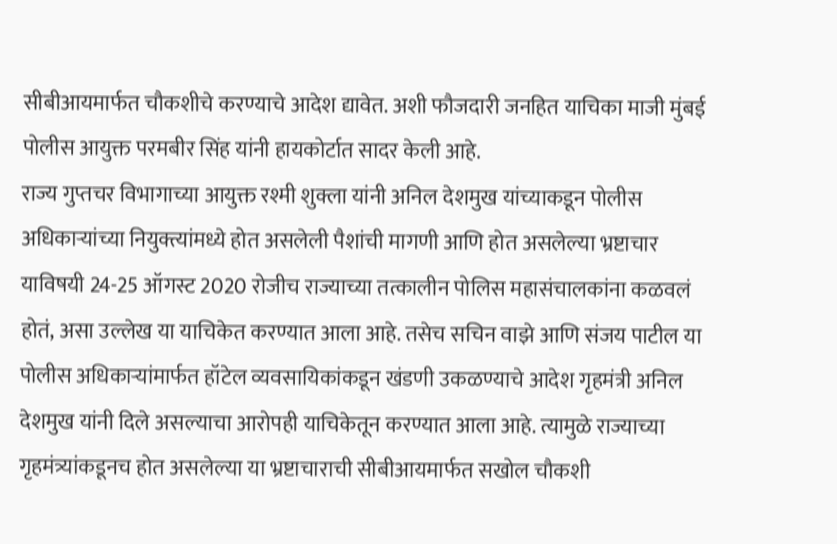सीबीआयमार्फत चौकशीचे करण्याचे आदेश द्यावेत. अशी फौजदारी जनहित याचिका माजी मुंबई पोलीस आयुक्त परमबीर सिंह यांनी हायकोर्टात सादर केली आहे.
राज्य गुप्तचर विभागाच्या आयुक्त रश्मी शुक्ला यांनी अनिल देशमुख यांच्याकडून पोलीस अधिकाऱ्यांच्या नियुक्त्यांमध्ये होत असलेली पैशांची मागणी आणि होत असलेल्या भ्रष्टाचार याविषयी 24-25 ऑगस्ट 2020 रोजीच राज्याच्या तत्कालीन पोलिस महासंचालकांना कळवलं होतं, असा उल्लेख या याचिकेत करण्यात आला आहे. तसेच सचिन वाझे आणि संजय पाटील या पोलीस अधिकाऱ्यांमार्फत हॉटेल व्यवसायिकांकडून खंडणी उकळण्याचे आदेश गृहमंत्री अनिल देशमुख यांनी दिले असल्याचा आरोपही याचिकेतून करण्यात आला आहे. त्यामुळे राज्याच्या गृहमंत्र्यांकडूनच होत असलेल्या या भ्रष्टाचाराची सीबीआयमार्फत सखोल चौकशी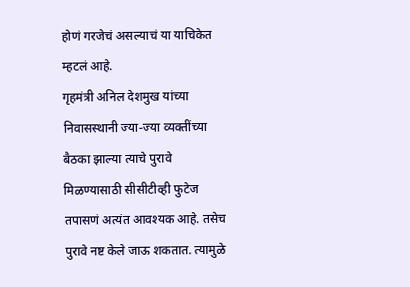होणं गरजेचं असल्याचं या याचिकेत म्हटलं आहे.
गृहमंत्री अनिल देशमुख यांच्या निवासस्थानी ज्या-ज्या व्यक्तींच्या बैठका झाल्या त्याचे पुरावे मिळण्यासाठी सीसीटीव्ही फुटेज तपासणं अत्यंत आवश्यक आहे. तसेच पुरावे नष्ट केले जाऊ शकतात. त्यामुळे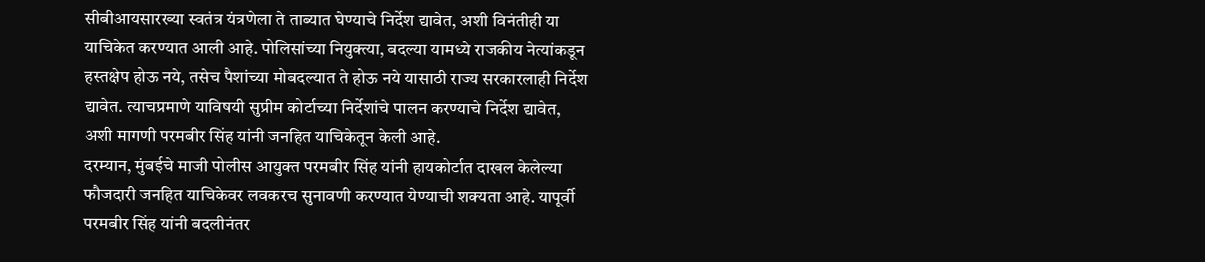सीबीआयसारख्या स्वतंत्र यंत्रणेला ते ताब्यात घेण्याचे निर्देश द्यावेत, अशी विनंतीही या याचिकेत करण्यात आली आहे. पोलिसांच्या नियुक्त्या, बदल्या यामध्ये राजकीय नेत्यांकडून हस्तक्षेप होऊ नये, तसेच पैशांच्या मोबदल्यात ते होऊ नये यासाठी राज्य सरकारलाही निर्देश द्यावेत. त्याचप्रमाणे याविषयी सुप्रीम कोर्टाच्या निर्देशांचे पालन करण्याचे निर्देश द्यावेत, अशी मागणी परमबीर सिंह यांनी जनहित याचिकेतून केली आहे.
दरम्यान, मुंबईचे माजी पोलीस आयुक्त परमबीर सिंह यांनी हायकोर्टात दाखल केलेल्या फौजदारी जनहित याचिकेवर लवकरच सुनावणी करण्यात येण्याची शक्यता आहे. यापूर्वी परमबीर सिंह यांनी बदलीनंतर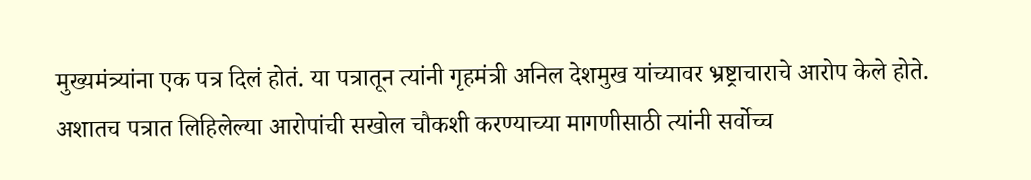मुख्यमंत्र्यांना एक पत्र दिलं होतं. या पत्रातून त्यांनी गृहमंत्री अनिल देशमुख यांच्यावर भ्रष्ट्राचाराचे आरोप केले होते. अशातच पत्रात लिहिलेल्या आरोपांची सखोल चौकशी करण्याच्या मागणीसाठी त्यांनी सर्वोच्च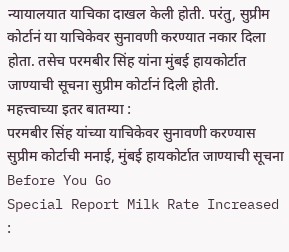न्यायालयात याचिका दाखल केली होती. परंतु, सुप्रीम कोर्टानं या याचिकेवर सुनावणी करण्यात नकार दिला होता. तसेच परमबीर सिंह यांना मुंबई हायकोर्टात जाण्याची सूचना सुप्रीम कोर्टानं दिली होती.
महत्त्वाच्या इतर बातम्या :
परमबीर सिंह यांच्या याचिकेवर सुनावणी करण्यास सुप्रीम कोर्टाची मनाई, मुंबई हायकोर्टात जाण्याची सूचना
Before You Go
Special Report Milk Rate Increased :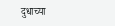दुधाच्या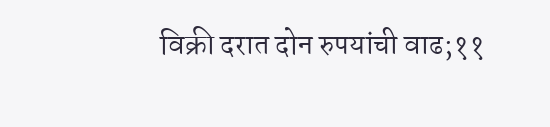विक्री दरात दोन रुपयांची वाढ;११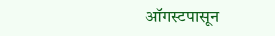ऑगस्टपासून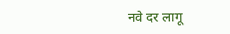नवे दर लागू